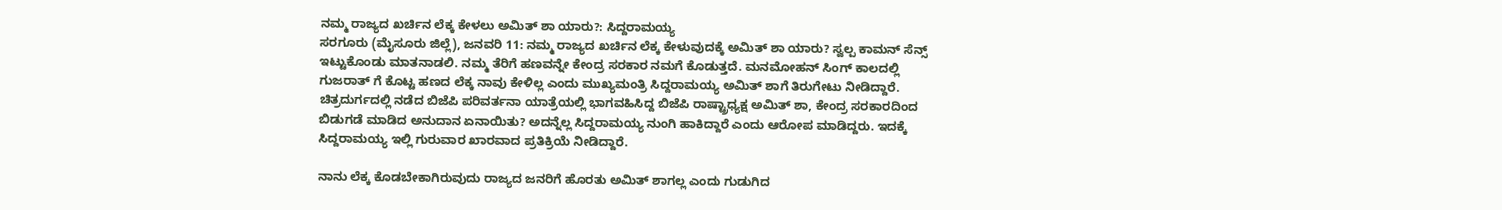ನಮ್ಮ ರಾಜ್ಯದ ಖರ್ಚಿನ ಲೆಕ್ಕ ಕೇಳಲು ಅಮಿತ್ ಶಾ ಯಾರು?: ಸಿದ್ದರಾಮಯ್ಯ
ಸರಗೂರು (ಮೈಸೂರು ಜಿಲ್ಲೆ), ಜನವರಿ 11: ನಮ್ಮ ರಾಜ್ಯದ ಖರ್ಚಿನ ಲೆಕ್ಕ ಕೇಳುವುದಕ್ಕೆ ಅಮಿತ್ ಶಾ ಯಾರು? ಸ್ವಲ್ಪ ಕಾಮನ್ ಸೆನ್ಸ್ ಇಟ್ಟುಕೊಂಡು ಮಾತನಾಡಲಿ. ನಮ್ಮ ತೆರಿಗೆ ಹಣವನ್ನೇ ಕೇಂದ್ರ ಸರಕಾರ ನಮಗೆ ಕೊಡುತ್ತದೆ. ಮನಮೋಹನ್ ಸಿಂಗ್ ಕಾಲದಲ್ಲಿ ಗುಜರಾತ್ ಗೆ ಕೊಟ್ಟ ಹಣದ ಲೆಕ್ಕ ನಾವು ಕೇಳಿಲ್ಲ ಎಂದು ಮುಖ್ಯಮಂತ್ರಿ ಸಿದ್ದರಾಮಯ್ಯ ಅಮಿತ್ ಶಾಗೆ ತಿರುಗೇಟು ನೀಡಿದ್ದಾರೆ.
ಚಿತ್ರದುರ್ಗದಲ್ಲಿ ನಡೆದ ಬಿಜೆಪಿ ಪರಿವರ್ತನಾ ಯಾತ್ರೆಯಲ್ಲಿ ಭಾಗವಹಿಸಿದ್ದ ಬಿಜೆಪಿ ರಾಷ್ಟ್ರಾಧ್ಯಕ್ಷ ಅಮಿತ್ ಶಾ, ಕೇಂದ್ರ ಸರಕಾರದಿಂದ ಬಿಡುಗಡೆ ಮಾಡಿದ ಅನುದಾನ ಏನಾಯಿತು? ಅದನ್ನೆಲ್ಲ ಸಿದ್ದರಾಮಯ್ಯ ನುಂಗಿ ಹಾಕಿದ್ದಾರೆ ಎಂದು ಆರೋಪ ಮಾಡಿದ್ದರು. ಇದಕ್ಕೆ ಸಿದ್ದರಾಮಯ್ಯ ಇಲ್ಲಿ ಗುರುವಾರ ಖಾರವಾದ ಪ್ರತಿಕ್ರಿಯೆ ನೀಡಿದ್ದಾರೆ.

ನಾನು ಲೆಕ್ಕ ಕೊಡಬೇಕಾಗಿರುವುದು ರಾಜ್ಯದ ಜನರಿಗೆ ಹೊರತು ಅಮಿತ್ ಶಾಗಲ್ಲ ಎಂದು ಗುಡುಗಿದ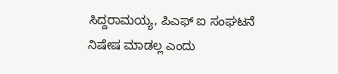ಸಿದ್ದರಾಮಯ್ಯ, ಪಿಎಫ್ ಐ ಸಂಘಟನೆ ನಿಷೇಷ ಮಾಡಲ್ಲ ಎಂದು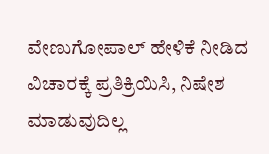ವೇಣುಗೋಪಾಲ್ ಹೇಳಿಕೆ ನೀಡಿದ ವಿಚಾರಕ್ಕೆ ಪ್ರತಿಕ್ರಿಯಿಸಿ, ನಿಷೇಶ ಮಾಡುವುದಿಲ್ಲ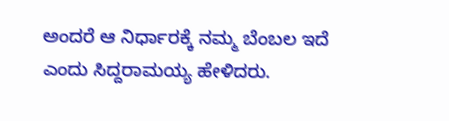ಅಂದರೆ ಆ ನಿರ್ಧಾರಕ್ಕೆ ನಮ್ಮ ಬೆಂಬಲ ಇದೆ ಎಂದು ಸಿದ್ದರಾಮಯ್ಯ ಹೇಳಿದರು.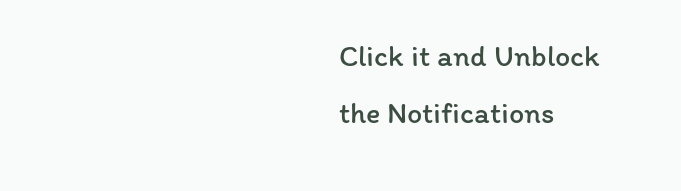Click it and Unblock the Notifications